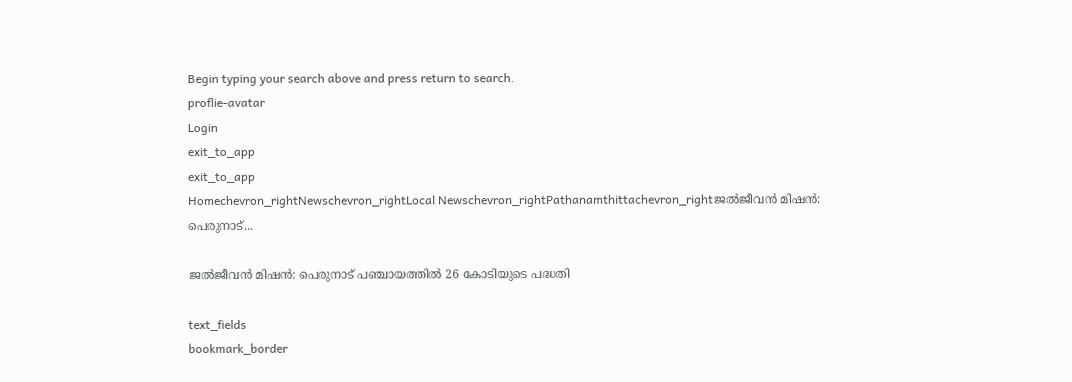Begin typing your search above and press return to search.
proflie-avatar
Login
exit_to_app
exit_to_app
Homechevron_rightNewschevron_rightLocal Newschevron_rightPathanamthittachevron_rightജൽജീവൻ മിഷൻ: പെരുനാട്...

ജൽജീവൻ മിഷൻ: പെരുനാട് പഞ്ചായത്തിൽ 26 കോടിയുടെ പദ്ധതി

text_fields
bookmark_border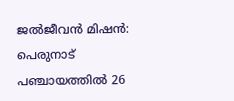ജൽജീവൻ മിഷൻ:  പെരുനാട് പഞ്ചായത്തിൽ 26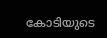കോടിയുടെ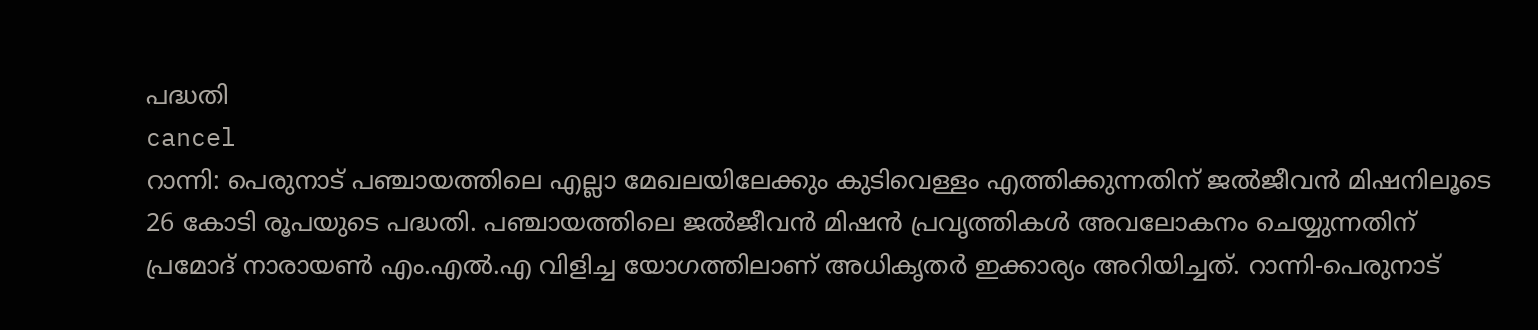പദ്ധതി
cancel
റാന്നി: പെരുനാട് പഞ്ചായത്തിലെ എല്ലാ മേഖലയിലേക്കും കുടിവെള്ളം എത്തിക്കുന്നതിന് ജൽജീവൻ മിഷനിലൂടെ 26 കോടി രൂപയുടെ പദ്ധതി. പഞ്ചായത്തിലെ ജൽജീവൻ മിഷൻ പ്രവൃത്തികൾ അവലോകനം ചെയ്യുന്നതിന് പ്രമോദ് നാരായൺ എം.എൽ.എ വിളിച്ച യോഗത്തിലാണ് അധികൃതർ ഇക്കാര്യം അറിയിച്ചത്. റാന്നി-പെരുനാട്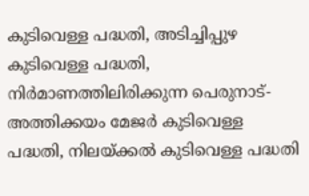കുടിവെള്ള പദ്ധതി, അടിച്ചിപ്പുഴ കുടിവെള്ള പദ്ധതി, നിർമാണത്തിലിരിക്കുന്ന പെരുനാട്-അത്തിക്കയം മേജർ കുടിവെള്ള പദ്ധതി, നിലയ്ക്കൽ കുടിവെള്ള പദ്ധതി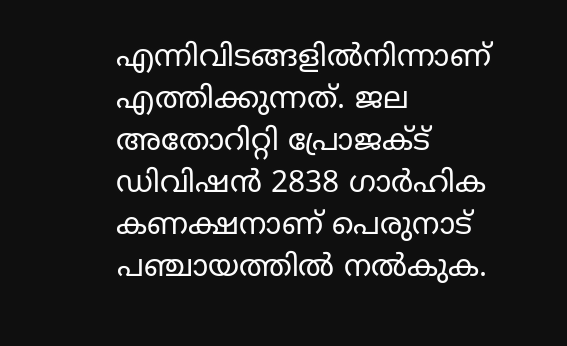എന്നിവിടങ്ങളിൽനിന്നാണ് എത്തിക്കുന്നത്. ജല അതോറിറ്റി പ്രോജക്ട് ഡിവിഷൻ 2838 ഗാർഹിക കണക്ഷനാണ് പെരുനാട് പഞ്ചായത്തിൽ നൽകുക.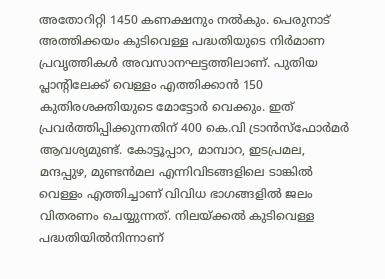അതോറിറ്റി 1450 കണക്ഷനും നൽകും. പെരുനാട് അത്തിക്കയം കുടിവെള്ള പദ്ധതിയുടെ നിർമാണ പ്രവൃത്തികൾ അവസാനഘട്ടത്തിലാണ്. പുതിയ പ്ലാന്‍റിലേക്ക് വെള്ളം എത്തിക്കാൻ 150 കുതിരശക്തിയുടെ മോട്ടോർ വെക്കും. ഇത് പ്രവർത്തിപ്പിക്കുന്നതിന് 400 കെ.വി ട്രാൻസ്ഫോർമർ ആവശ്യമുണ്ട്. കോട്ടൂപ്പാറ, മാമ്പാറ, ഇടപ്രമല, മന്ദപ്പുഴ, മുണ്ടൻമല എന്നിവിടങ്ങളിലെ ടാങ്കിൽ വെള്ളം എത്തിച്ചാണ് വിവിധ ഭാഗങ്ങളിൽ ജലം വിതരണം ചെയ്യുന്നത്. നിലയ്ക്കൽ കുടിവെള്ള പദ്ധതിയിൽനിന്നാണ്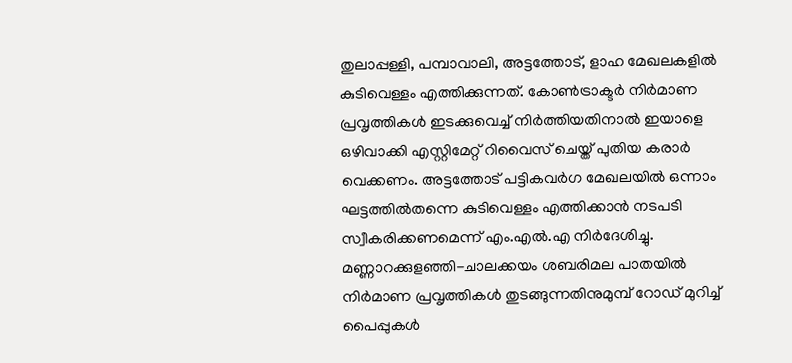തുലാപ്പള്ളി, പമ്പാവാലി, അട്ടത്തോട്, ളാഹ മേഖലകളിൽ കുടിവെള്ളം എത്തിക്കുന്നത്. കോൺട്രാക്ടർ നിർമാണ പ്രവൃത്തികൾ ഇടക്കുവെച്ച് നിർത്തിയതിനാൽ ഇയാളെ ഒഴിവാക്കി എസ്റ്റിമേറ്റ് റിവൈസ് ചെയ്ത് പുതിയ കരാർ വെക്കണം. അട്ടത്തോട് പട്ടികവർഗ മേഖലയിൽ ഒന്നാം ഘട്ടത്തിൽതന്നെ കുടിവെള്ളം എത്തിക്കാൻ നടപടി സ്വീകരിക്കണമെന്ന് എം.എൽ.എ നിർദേശിച്ചു. മണ്ണാറക്കുളഞ്ഞി-ചാലക്കയം ശബരിമല പാതയിൽ നിർമാണ പ്രവൃത്തികൾ തുടങ്ങുന്നതിനുമുമ്പ് റോഡ് മുറിച്ച് പൈപ്പുകൾ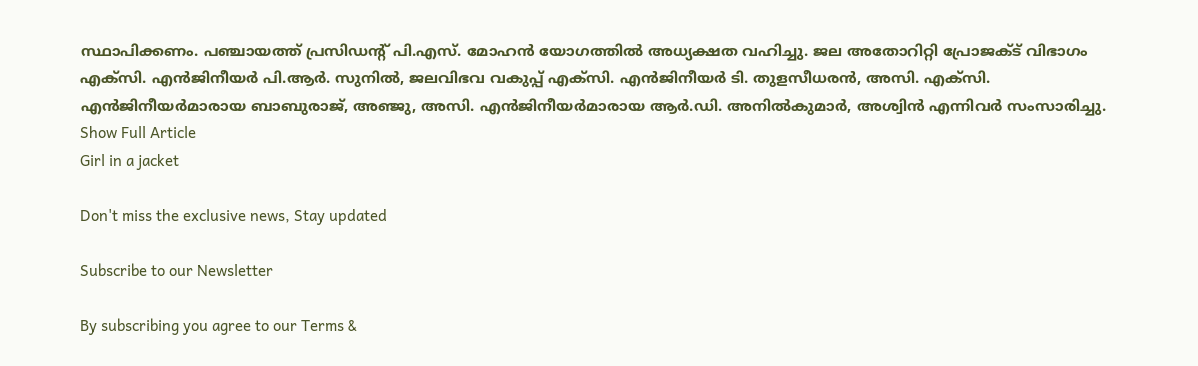സ്ഥാപിക്കണം. പഞ്ചായത്ത് പ്രസിഡന്‍റ് പി.എസ്. മോഹൻ യോഗത്തിൽ അധ്യക്ഷത വഹിച്ചു. ജല അതോറിറ്റി പ്രോജക്ട് വിഭാഗം എക്സി. എൻജിനീയർ പി.ആർ. സുനിൽ, ജലവിഭവ വകുപ്പ് എക്സി. എൻജിനീയർ ടി. തുളസീധരൻ, അസി. എക്സി. എൻജിനീയർമാരായ ബാബുരാജ്, അഞ്ജു, അസി. എൻജിനീയർമാരായ ആർ.ഡി. അനിൽകുമാർ, അശ്വിൻ എന്നിവർ സംസാരിച്ചു.
Show Full Article
Girl in a jacket

Don't miss the exclusive news, Stay updated

Subscribe to our Newsletter

By subscribing you agree to our Terms &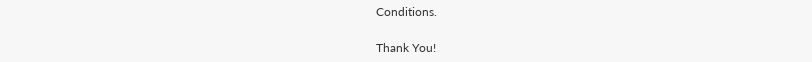Conditions.

Thank You!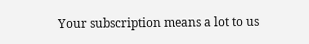Your subscription means a lot to us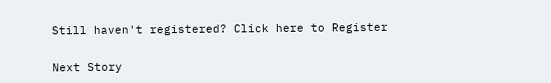Still haven't registered? Click here to Register

Next Story